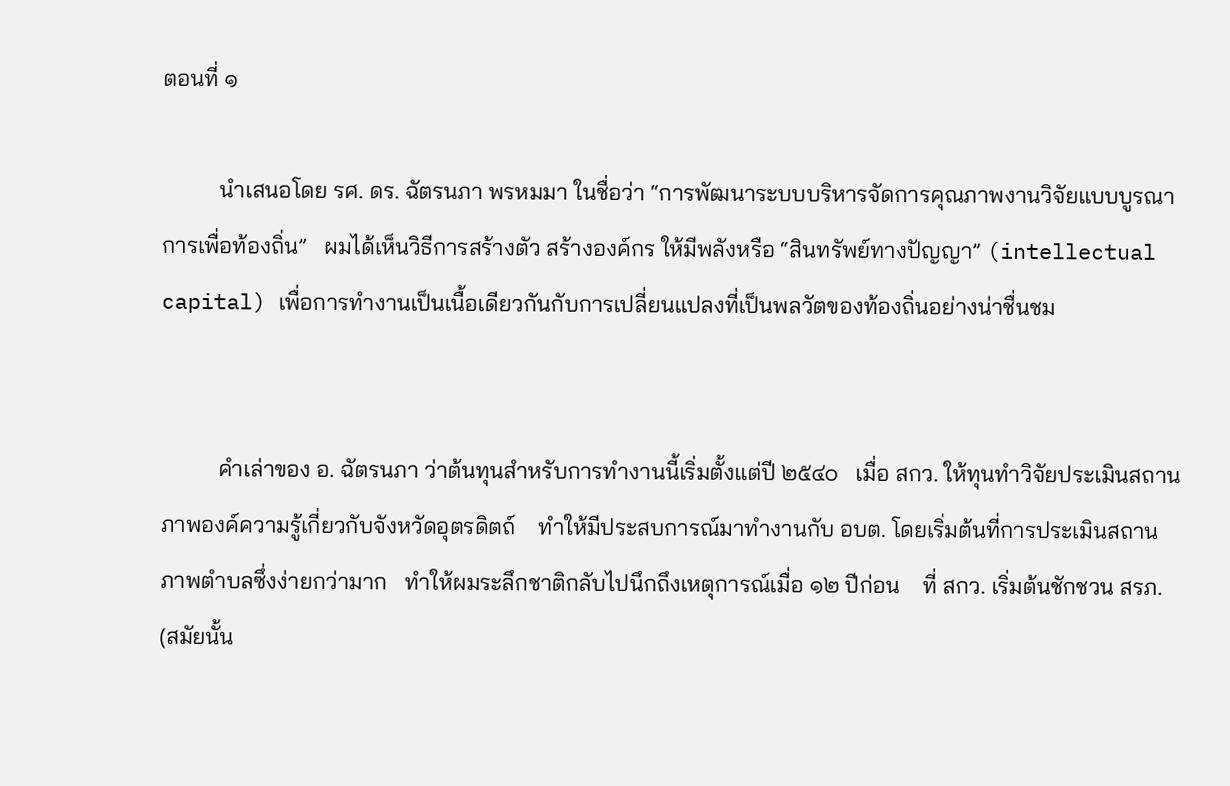ตอนที่ ๑

          นำเสนอโดย รศ. ดร. ฉัตรนภา พรหมมา ในชื่อว่า “การพัฒนาระบบบริหารจัดการคุณภาพงานวิจัยแบบบูรณาการเพื่อท้องถิ่น”   ผมได้เห็นวิธีการสร้างตัว สร้างองค์กร ให้มีพลังหรือ “สินทรัพย์ทางปัญญา” (intellectual capital) เพื่อการทำงานเป็นเนื้อเดียวกันกับการเปลี่ยนแปลงที่เป็นพลวัตของท้องถิ่นอย่างน่าชื่นชม


          คำเล่าของ อ. ฉัตรนภา ว่าต้นทุนสำหรับการทำงานนี้เริ่มตั้งแต่ปี ๒๕๔๐   เมื่อ สกว. ให้ทุนทำวิจัยประเมินสถานภาพองค์ความรู้เกี่ยวกับจังหวัดอุตรดิตถ์    ทำให้มีประสบการณ์มาทำงานกับ อบต. โดยเริ่มต้นที่การประเมินสถานภาพตำบลซึ่งง่ายกว่ามาก   ทำให้ผมระลึกชาติกลับไปนึกถึงเหตุการณ์เมื่อ ๑๒ ปีก่อน    ที่ สกว. เริ่มต้นชักชวน สรภ. (สมัยนั้น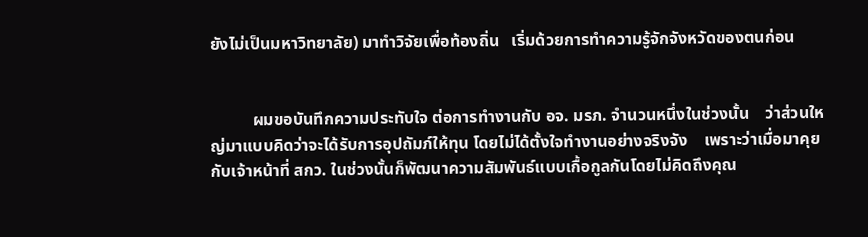ยังไม่เป็นมหาวิทยาลัย) มาทำวิจัยเพื่อท้องถิ่น   เริ่มด้วยการทำความรู้จักจังหวัดของตนก่อน


          ผมขอบันทึกความประทับใจ ต่อการทำงานกับ อจ. มรภ. จำนวนหนึ่งในช่วงนั้น    ว่าส่วนใหญ่มาแบบคิดว่าจะได้รับการอุปถัมภ์ให้ทุน โดยไม่ได้ตั้งใจทำงานอย่างจริงจัง    เพราะว่าเมื่อมาคุยกับเจ้าหน้าที่ สกว. ในช่วงนั้นก็พัฒนาความสัมพันธ์แบบเกื้อกูลกันโดยไม่คิดถึงคุณ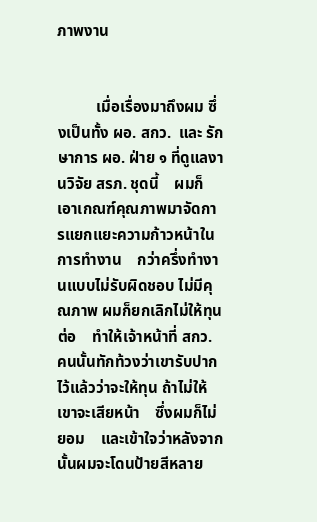ภาพงาน


          เมื่อเรื่องมาถึงผม ซึ่งเป็นทั้ง ผอ. สกว.  และ รักษาการ ผอ. ฝ่าย ๑ ที่ดูแลงานวิจัย สรภ. ชุดนี้    ผมก็เอาเกณฑ์คุณภาพมาจัดการแยกแยะความก้าวหน้าในการทำงาน    กว่าครึ่งทำงานแบบไม่รับผิดชอบ ไม่มีคุณภาพ ผมก็ยกเลิกไม่ให้ทุนต่อ    ทำให้เจ้าหน้าที่ สกว. คนนั้นทักท้วงว่าเขารับปากไว้แล้วว่าจะให้ทุน ถ้าไม่ให้เขาจะเสียหน้า    ซึ่งผมก็ไม่ยอม    และเข้าใจว่าหลังจากนั้นผมจะโดนป้ายสีหลาย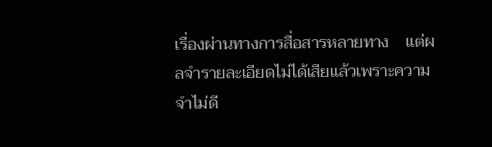เรื่องผ่านทางการสื่อสารหลายทาง    แต่ผลจำรายละเอียดไม่ได้เสียแล้วเพราะความจำไม่ดี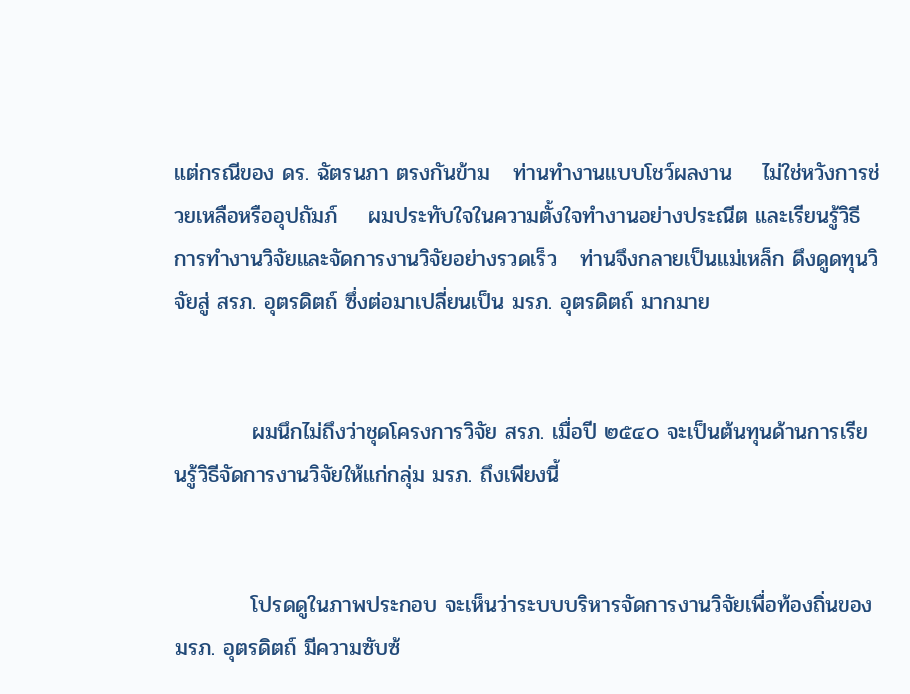แต่กรณีของ ดร. ฉัตรนภา ตรงกันข้าม   ท่านทำงานแบบโชว์ผลงาน    ไม่ใช่หวังการช่วยเหลือหรืออุปถัมภ์    ผมประทับใจในความตั้งใจทำงานอย่างประณีต และเรียนรู้วิธีการทำงานวิจัยและจัดการงานวิจัยอย่างรวดเร็ว   ท่านจึงกลายเป็นแม่เหล็ก ดึงดูดทุนวิจัยสู่ สรภ. อุตรดิตถ์ ซึ่งต่อมาเปลี่ยนเป็น มรภ. อุตรดิตถ์ มากมาย


          ผมนึกไม่ถึงว่าชุดโครงการวิจัย สรภ. เมื่อปี ๒๕๔๐ จะเป็นต้นทุนด้านการเรียนรู้วิธีจัดการงานวิจัยให้แก่กลุ่ม มรภ. ถึงเพียงนี้


          โปรดดูในภาพประกอบ จะเห็นว่าระบบบริหารจัดการงานวิจัยเพื่อท้องถิ่นของ มรภ. อุตรดิตถ์ มีความซับซ้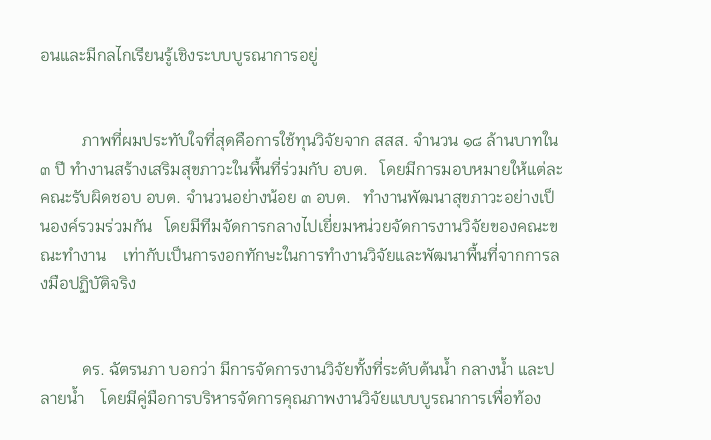อนและมีกลไกเรียนรู้เชิงระบบบูรณาการอยู่


          ภาพที่ผมประทับใจที่สุดคือการใช้ทุนวิจัยจาก สสส. จำนวน ๑๘ ล้านบาทใน ๓ ปี ทำงานสร้างเสริมสุขภาวะในพื้นที่ร่วมกับ อบต.   โดยมีการมอบหมายให้แต่ละคณะรับผิดชอบ อบต. จำนวนอย่างน้อย ๓ อบต.   ทำงานพัฒนาสุขภาวะอย่างเป็นองค์รวมร่วมกัน   โดยมีทีมจัดการกลางไปเยี่ยมหน่วยจัดการงานวิจัยของคณะขณะทำงาน    เท่ากับเป็นการงอกทักษะในการทำงานวิจัยและพัฒนาพื้นที่จากการลงมือปฏิบัติจริง


          ดร. ฉัตรนภา บอกว่า มีการจัดการงานวิจัยทั้งที่ระดับต้นน้ำ กลางน้ำ และปลายน้ำ    โดยมีคู่มือการบริหารจัดการคุณภาพงานวิจัยแบบบูรณาการเพื่อท้อง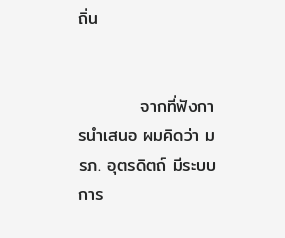ถิ่น


          จากที่ฟังการนำเสนอ ผมคิดว่า มรภ. อุตรดิตถ์ มีระบบการ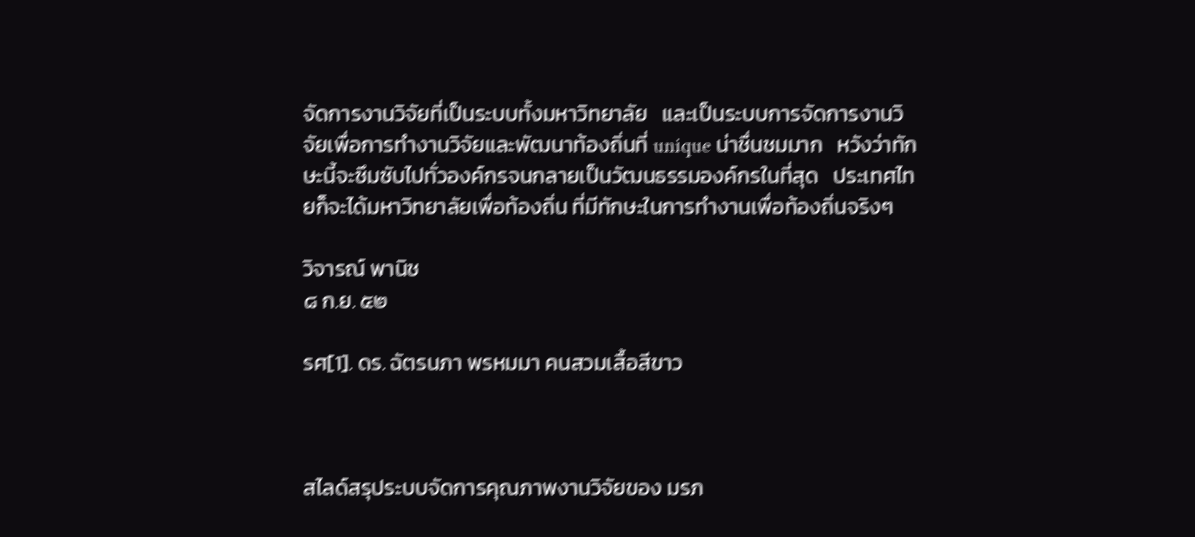จัดการงานวิจัยที่เป็นระบบทั้งมหาวิทยาลัย   และเป็นระบบการจัดการงานวิจัยเพื่อการทำงานวิจัยและพัฒนาท้องถิ่นที่ unique น่าชื่นชมมาก   หวังว่าทักษะนี้จะซึมซับไปทั่วองค์กรจนกลายเป็นวัฒนธรรมองค์กรในที่สุด   ประเทศไทยก็จะได้มหาวิทยาลัยเพื่อท้องถิ่น ที่มีทักษะในการทำงานเพื่อท้องถิ่นจริงๆ

วิจารณ์ พานิช
๘ ก.ย. ๕๒

รศ[1]. ดร. ฉัตรนภา พรหมมา คนสวมเสื้อสีขาว



สไลด์สรุประบบจัดการคุณภาพงานวิจัยของ มรภ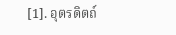[1]. อุตรดิตถ์